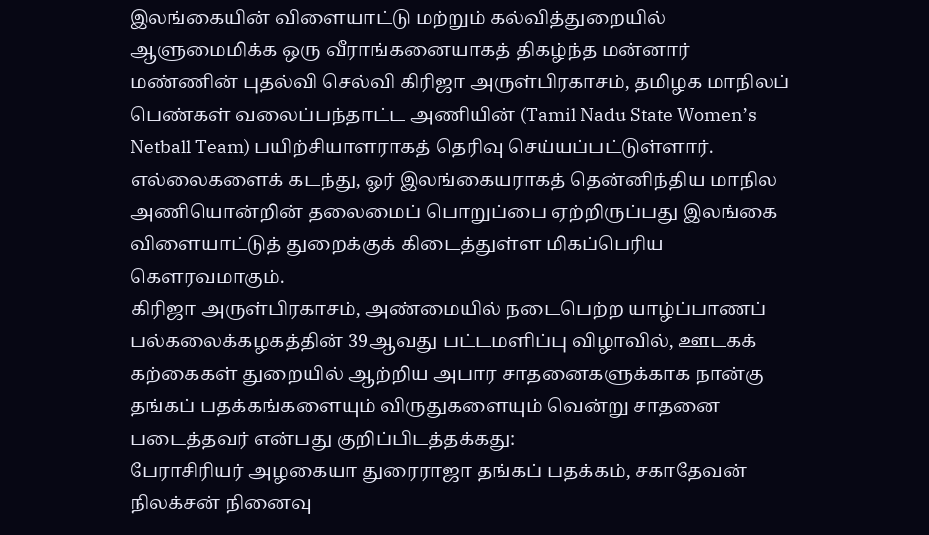இலங்கையின் விளையாட்டு மற்றும் கல்வித்துறையில் ஆளுமைமிக்க ஒரு வீராங்கனையாகத் திகழ்ந்த மன்னார் மண்ணின் புதல்வி செல்வி கிரிஜா அருள்பிரகாசம், தமிழக மாநிலப் பெண்கள் வலைப்பந்தாட்ட அணியின் (Tamil Nadu State Women’s Netball Team) பயிற்சியாளராகத் தெரிவு செய்யப்பட்டுள்ளார்.
எல்லைகளைக் கடந்து, ஓர் இலங்கையராகத் தென்னிந்திய மாநில அணியொன்றின் தலைமைப் பொறுப்பை ஏற்றிருப்பது இலங்கை விளையாட்டுத் துறைக்குக் கிடைத்துள்ள மிகப்பெரிய கௌரவமாகும்.
கிரிஜா அருள்பிரகாசம், அண்மையில் நடைபெற்ற யாழ்ப்பாணப் பல்கலைக்கழகத்தின் 39ஆவது பட்டமளிப்பு விழாவில், ஊடகக் கற்கைகள் துறையில் ஆற்றிய அபார சாதனைகளுக்காக நான்கு தங்கப் பதக்கங்களையும் விருதுகளையும் வென்று சாதனை படைத்தவர் என்பது குறிப்பிடத்தக்கது:
பேராசிரியர் அழகையா துரைராஜா தங்கப் பதக்கம், சகாதேவன் நிலக்சன் நினைவு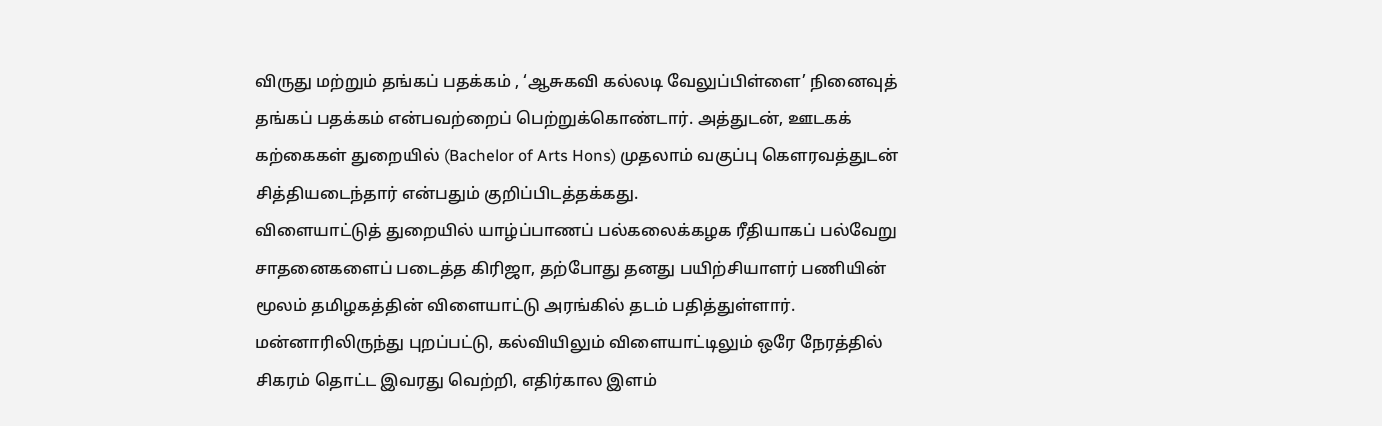விருது மற்றும் தங்கப் பதக்கம் , ‘ஆசுகவி கல்லடி வேலுப்பிள்ளை’ நினைவுத் தங்கப் பதக்கம் என்பவற்றைப் பெற்றுக்கொண்டார். அத்துடன், ஊடகக் கற்கைகள் துறையில் (Bachelor of Arts Hons) முதலாம் வகுப்பு கௌரவத்துடன் சித்தியடைந்தார் என்பதும் குறிப்பிடத்தக்கது.
விளையாட்டுத் துறையில் யாழ்ப்பாணப் பல்கலைக்கழக ரீதியாகப் பல்வேறு சாதனைகளைப் படைத்த கிரிஜா, தற்போது தனது பயிற்சியாளர் பணியின் மூலம் தமிழகத்தின் விளையாட்டு அரங்கில் தடம் பதித்துள்ளார். மன்னாரிலிருந்து புறப்பட்டு, கல்வியிலும் விளையாட்டிலும் ஒரே நேரத்தில் சிகரம் தொட்ட இவரது வெற்றி, எதிர்கால இளம்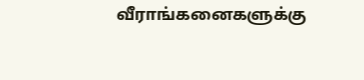வீராங்கனைகளுக்கு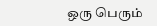ஒரு பெரும்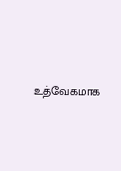உத்வேகமாக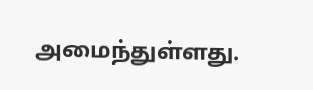அமைந்துள்ளது.